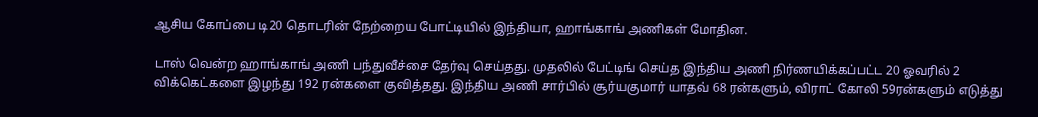ஆசிய கோப்பை டி20 தொடரின் நேற்றைய போட்டியில் இந்தியா, ஹாங்காங் அணிகள் மோதின.

டாஸ் வென்ற ஹாங்காங் அணி பந்துவீச்சை தேர்வு செய்தது. முதலில் பேட்டிங் செய்த இந்திய அணி நிர்ணயிக்கப்பட்ட 20 ஓவரில் 2 விக்கெட்களை இழந்து 192 ரன்களை குவித்தது. இந்திய அணி சார்பில் சூர்யகுமார் யாதவ் 68 ரன்களும், விராட் கோலி 59ரன்களும் எடுத்து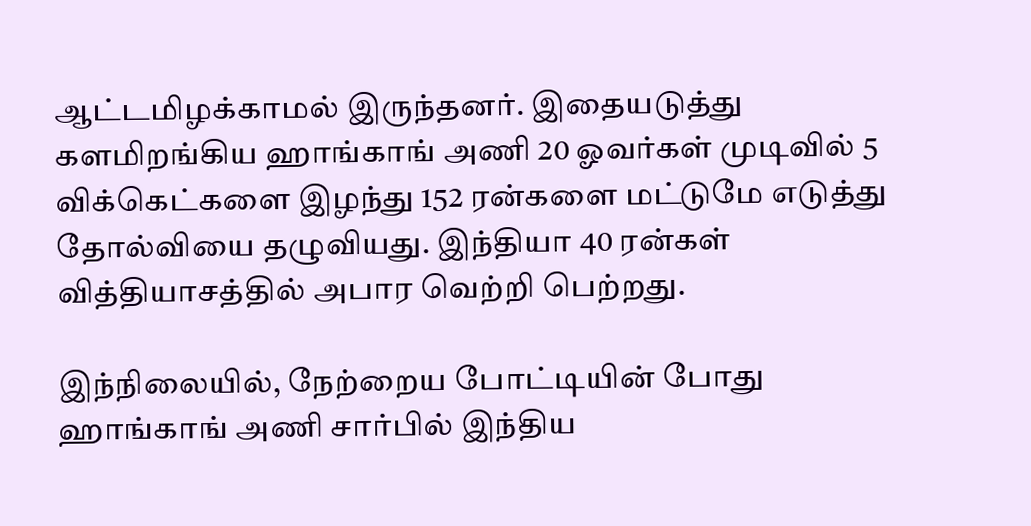ஆட்டமிழக்காமல் இருந்தனர். இதையடுத்து களமிறங்கிய ஹாங்காங் அணி 20 ஓவர்கள் முடிவில் 5 விக்கெட்களை இழந்து 152 ரன்களை மட்டுமே எடுத்து தோல்வியை தழுவியது. இந்தியா 40 ரன்கள் வித்தியாசத்தில் அபார வெற்றி பெற்றது.

இந்நிலையில், நேற்றைய போட்டியின் போது ஹாங்காங் அணி சார்பில் இந்திய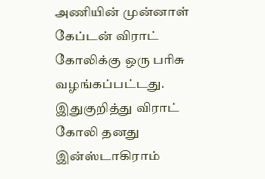அணியின் முன்னாள் கேப்டன் விராட் கோலிக்கு ஒரு பரிசு வழங்கப்பட்டது. இதுகுறித்து விராட் கோலி தனது இன்ஸ்டாகிராம்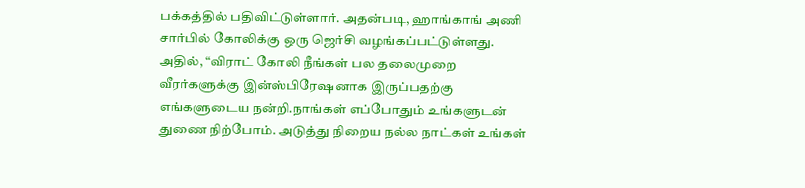பக்கத்தில் பதிவிட்டுள்ளார். அதன்படி, ஹாங்காங் அணி சார்பில் கோலிக்கு ஒரு ஜெர்சி வழங்கப்பட்டுள்ளது. அதில், “விராட் கோலி நீங்கள் பல தலைமுறை வீரர்களுக்கு இன்ஸ்பிரேஷனாக இருப்பதற்கு எங்களுடைய நன்றி.நாங்கள் எப்போதும் உங்களுடன் துணை நிற்போம். அடுத்து நிறைய நல்ல நாட்கள் உங்கள்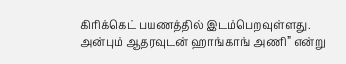கிரிக்கெட் பயணத்தில் இடம்பெறவுள்ளது. அன்பும் ஆதரவுடன் ஹாங்காங் அணி” என்று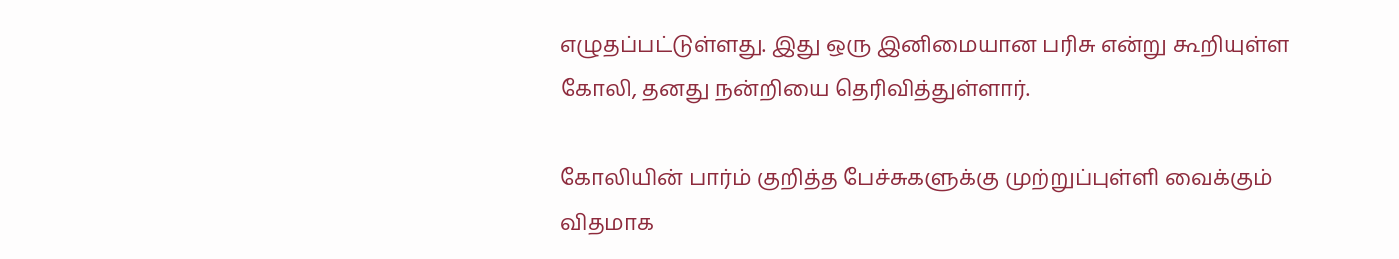எழுதப்பட்டுள்ளது. இது ஒரு இனிமையான பரிசு என்று கூறியுள்ள கோலி, தனது நன்றியை தெரிவித்துள்ளார்.

கோலியின் பார்ம் குறித்த பேச்சுகளுக்கு முற்றுப்புள்ளி வைக்கும் விதமாக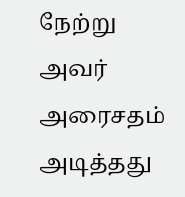நேற்று அவர் அரைசதம் அடித்தது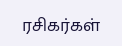ரசிகர்கள்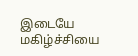இடையே மகிழ்ச்சியை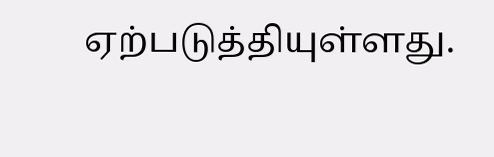ஏற்படுத்தியுள்ளது.